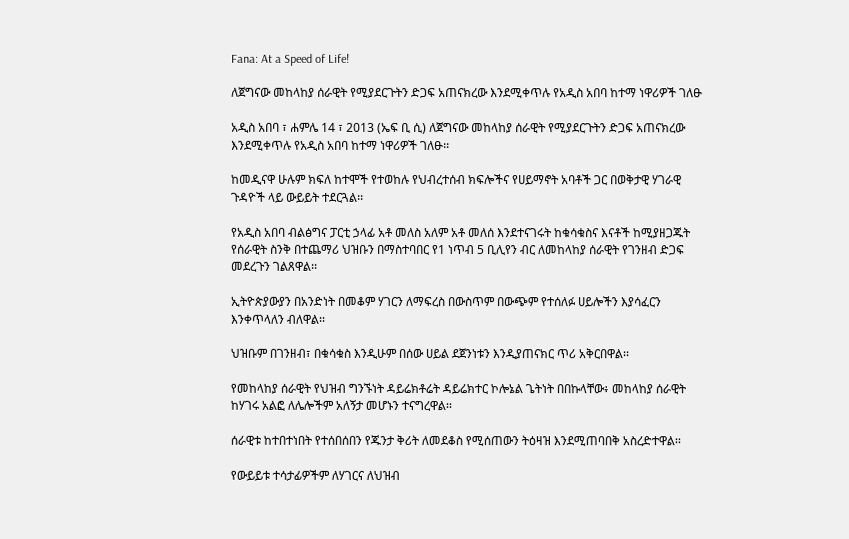Fana: At a Speed of Life!

ለጀግናው መከላከያ ሰራዊት የሚያደርጉትን ድጋፍ አጠናክረው እንደሚቀጥሉ የአዲስ አበባ ከተማ ነዋሪዎች ገለፁ

አዲስ አበባ ፣ ሐምሌ 14 ፣ 2013 (ኤፍ ቢ ሲ) ለጀግናው መከላከያ ሰራዊት የሚያደርጉትን ድጋፍ አጠናክረው እንደሚቀጥሉ የአዲስ አበባ ከተማ ነዋሪዎች ገለፁ፡፡

ከመዲናዋ ሁሉም ክፍለ ከተሞች የተወከሉ የህብረተሰብ ክፍሎችና የሀይማኖት አባቶች ጋር በወቅታዊ ሃገራዊ ጉዳዮች ላይ ውይይት ተደርጓል፡፡

የአዲስ አበባ ብልፅግና ፓርቲ ኃላፊ አቶ መለስ አለም አቶ መለሰ እንደተናገሩት ከቁሳቁስና እናቶች ከሚያዘጋጁት የሰራዊት ስንቅ በተጨማሪ ህዝቡን በማስተባበር የ1 ነጥብ 5 ቢሊየን ብር ለመከላከያ ሰራዊት የገንዘብ ድጋፍ መደረጉን ገልጸዋል፡፡

ኢትዮጵያውያን በአንድነት በመቆም ሃገርን ለማፍረስ በውስጥም በውጭም የተሰለፉ ሀይሎችን እያሳፈርን እንቀጥላለን ብለዋል፡፡

ህዝቡም በገንዘብ፣ በቁሳቁስ እንዲሁም በሰው ሀይል ደጀንነቱን እንዲያጠናክር ጥሪ አቅርበዋል፡፡

የመከላከያ ሰራዊት የህዝብ ግንኙነት ዳይሬክቶሬት ዳይሬክተር ኮሎኔል ጌትነት በበኩላቸው፥ መከላከያ ሰራዊት ከሃገሩ አልፎ ለሌሎችም አለኝታ መሆኑን ተናግረዋል፡፡

ሰራዊቱ ከተበተነበት የተሰበሰበን የጁንታ ቅሪት ለመደቆስ የሚሰጠውን ትዕዛዝ እንደሚጠባበቅ አስረድተዋል፡፡

የውይይቱ ተሳታፊዎችም ለሃገርና ለህዝብ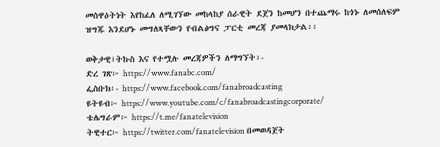መስዋዕትነት እየከፈለ ለሚገኘው መከላከያ ሰራዊት ደጀን ከመሆን በተጨማሩ ከጎኑ ለመሰለፍም ዝግጁ እንደሆኑ መግለጻቸውን የብልፅግና ፓርቲ መረጃ ያመላክታል፡፡

ወቅታዊ፣ትኩስ እና የተሟሉ መረጃዎችን ለማግኘት፡-
ድረ ገጽ፦ https://www.fanabc.com/
ፌስቡክ፡- https://www.facebook.com/fanabroadcasting
ዩትዩብ፦ https://www.youtube.com/c/fanabroadcastingcorporate/
ቴሌግራም፦ https://t.me/fanatelevision
ትዊተር፦ https://twitter.com/fanatelevision በመወዳጀት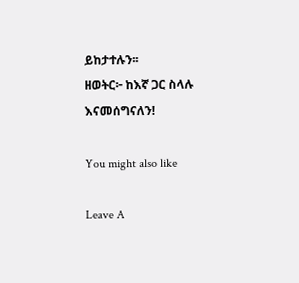ይከታተሉን፡፡
ዘወትር፦ ከእኛ ጋር ስላሉ እናመሰግናለን!

You might also like

Leave A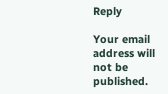Reply

Your email address will not be published.